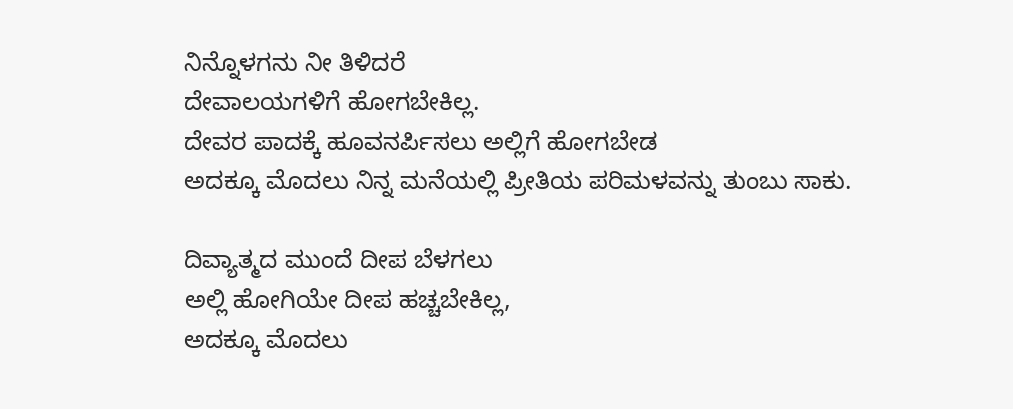ನಿನ್ನೊಳಗನು ನೀ ತಿಳಿದರೆ
ದೇವಾಲಯಗಳಿಗೆ ಹೋಗಬೇಕಿಲ್ಲ.
ದೇವರ ಪಾದಕ್ಕೆ ಹೂವನರ್ಪಿಸಲು ಅಲ್ಲಿಗೆ ಹೋಗಬೇಡ
ಅದಕ್ಕೂ ಮೊದಲು ನಿನ್ನ ಮನೆಯಲ್ಲಿ ಪ್ರೀತಿಯ ಪರಿಮಳವನ್ನು ತುಂಬು ಸಾಕು.

ದಿವ್ಯಾತ್ಮದ ಮುಂದೆ ದೀಪ ಬೆಳಗಲು
ಅಲ್ಲಿ ಹೋಗಿಯೇ ದೀಪ ಹಚ್ಚಬೇಕಿಲ್ಲ,
ಅದಕ್ಕೂ ಮೊದಲು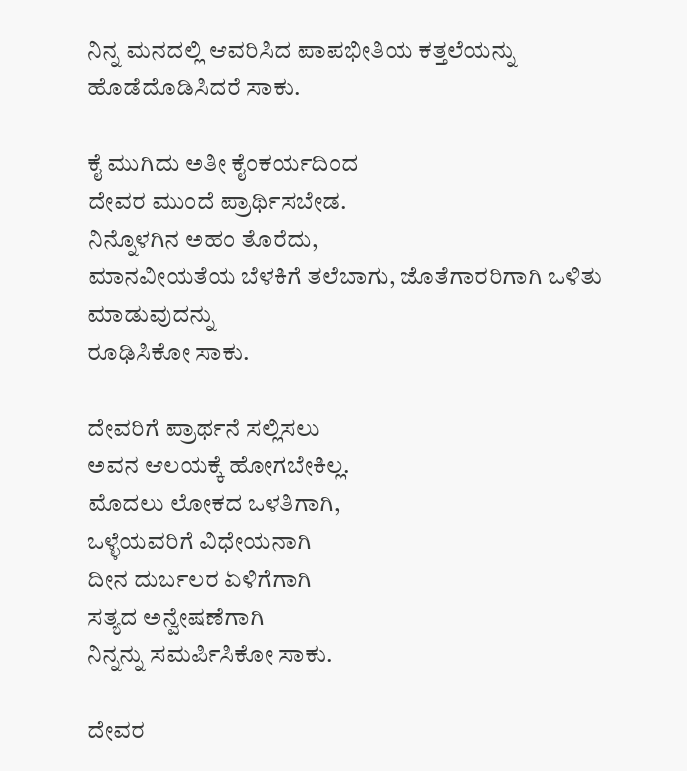ನಿನ್ನ ಮನದಲ್ಲಿ ಆವರಿಸಿದ ಪಾಪಭೀತಿಯ ಕತ್ತಲೆಯನ್ನು ಹೊಡೆದೊಡಿಸಿದರೆ ಸಾಕು.

ಕೈ ಮುಗಿದು ಅತೀ ಕೈಂಕರ್ಯದಿಂದ
ದೇವರ ಮುಂದೆ ಪ್ರಾರ್ಥಿಸಬೇಡ.
ನಿನ್ನೊಳಗಿನ ಅಹಂ ತೊರೆದು,
ಮಾನವೀಯತೆಯ ಬೆಳಕಿಗೆ ತಲೆಬಾಗು, ಜೊತೆಗಾರರಿಗಾಗಿ ಒಳಿತು ಮಾಡುವುದನ್ನು
ರೂಢಿಸಿಕೋ ಸಾಕು.

ದೇವರಿಗೆ ಪ್ರಾರ್ಥನೆ ಸಲ್ಲಿಸಲು
ಅವನ ಆಲಯಕ್ಕೆ ಹೋಗಬೇಕಿಲ್ಲ.
ಮೊದಲು ಲೋಕದ ಒಳತಿಗಾಗಿ,
ಒಳ್ಳೆಯವರಿಗೆ ವಿಧೇಯನಾಗಿ
ದೀನ ದುರ್ಬಲರ ಏಳಿಗೆಗಾಗಿ
ಸತ್ಯದ ಅನ್ವೇಷಣೆಗಾಗಿ
ನಿನ್ನನ್ನು ಸಮರ್ಪಿಸಿಕೋ ಸಾಕು.

ದೇವರ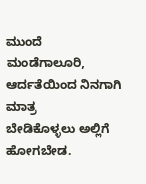ಮುಂದೆ ಮಂಡೆಗಾಲೂರಿ,
ಆರ್ದತೆಯಿಂದ ನಿನಗಾಗಿ ಮಾತ್ರ
ಬೇಡಿಕೊಳ್ಳಲು ಅಲ್ಲಿಗೆ ಹೋಗಬೇಡ.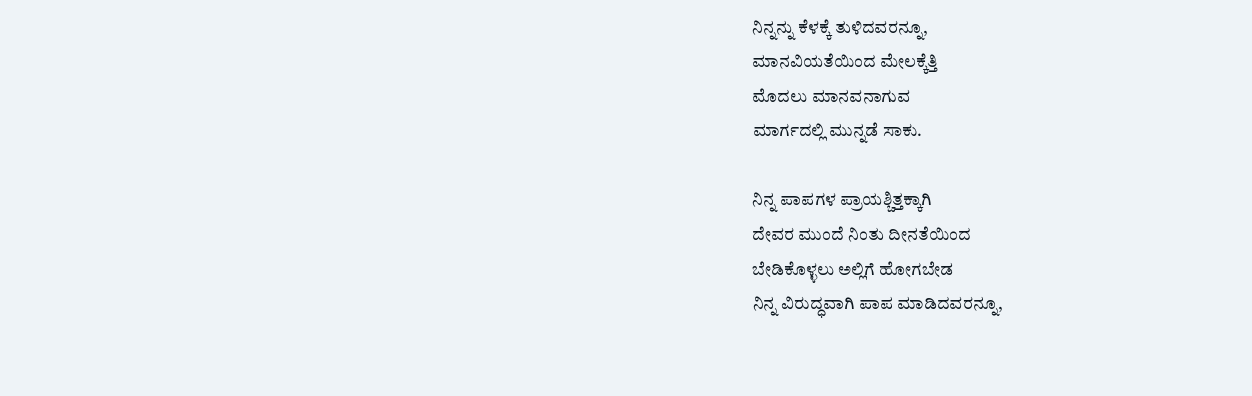ನಿನ್ನನ್ನು ಕೆಳಕ್ಕೆ ತುಳಿದವರನ್ನೂ,
ಮಾನವಿಯತೆಯಿಂದ ಮೇಲಕ್ಕೆತ್ತಿ
ಮೊದಲು ಮಾನವನಾಗುವ
ಮಾರ್ಗದಲ್ಲಿ ಮುನ್ನಡೆ ಸಾಕು.

ನಿನ್ನ ಪಾಪಗಳ ಪ್ರಾಯಶ್ಚಿತ್ತಕ್ಕಾಗಿ
ದೇವರ ಮುಂದೆ ನಿಂತು ದೀನತೆಯಿಂದ
ಬೇಡಿಕೊಳ್ಳಲು ಅಲ್ಲಿಗೆ ಹೋಗಬೇಡ
ನಿನ್ನ ವಿರುದ್ಧವಾಗಿ ಪಾಪ ಮಾಡಿದವರನ್ನೂ,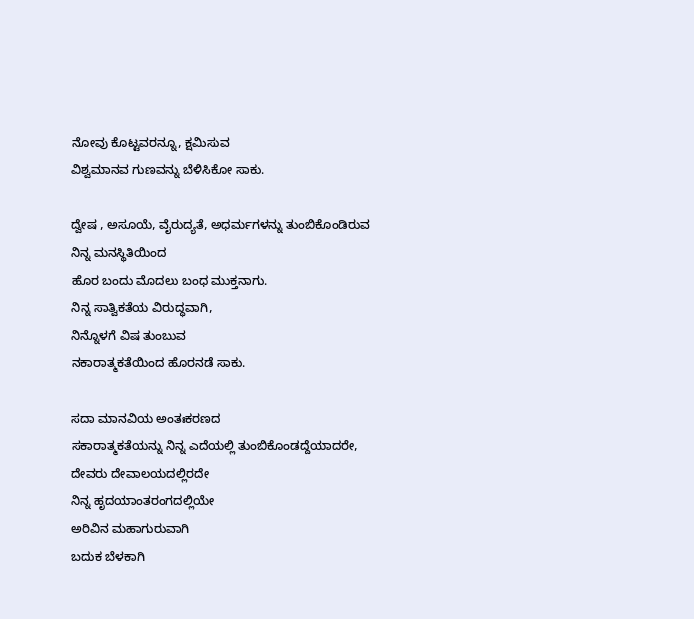ನೋವು ಕೊಟ್ಟವರನ್ನೂ, ಕ್ಷಮಿಸುವ
ವಿಶ್ವಮಾನವ ಗುಣವನ್ನು ಬೆಳಿಸಿಕೋ ಸಾಕು.

ದ್ವೇಷ , ಅಸೂಯೆ, ವೈರುದ್ಯತೆ, ಅಧರ್ಮಗಳನ್ನು ತುಂಬಿಕೊಂಡಿರುವ ನಿನ್ನ ಮನಸ್ಥಿತಿಯಿಂದ
ಹೊರ ಬಂದು ಮೊದಲು ಬಂಧ ಮುಕ್ತನಾಗು.
ನಿನ್ನ ಸಾತ್ವಿಕತೆಯ ವಿರುದ್ಧವಾಗಿ,
ನಿನ್ನೊಳಗೆ ವಿಷ ತುಂಬುವ
ನಕಾರಾತ್ಮಕತೆಯಿಂದ ಹೊರನಡೆ ಸಾಕು.

ಸದಾ ಮಾನವಿಯ ಅಂತಃಕರಣದ
ಸಕಾರಾತ್ಮಕತೆಯನ್ನು ನಿನ್ನ ಎದೆಯಲ್ಲಿ ತುಂಬಿಕೊಂಡದ್ದೆಯಾದರೇ,
ದೇವರು ದೇವಾಲಯದಲ್ಲಿರದೇ
ನಿನ್ನ ಹೃದಯಾಂತರಂಗದಲ್ಲಿಯೇ
ಅರಿವಿನ ಮಹಾಗುರುವಾಗಿ
ಬದುಕ ಬೆಳಕಾಗಿ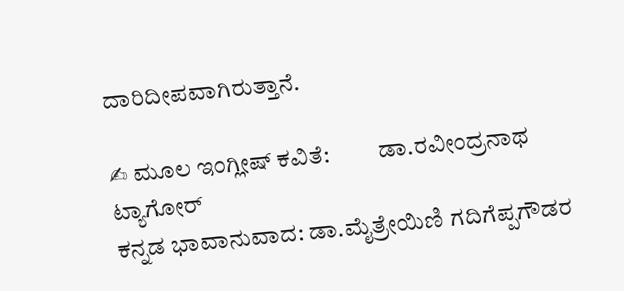ದಾರಿದೀಪವಾಗಿರುತ್ತಾನೆ.

✍ ಮೂಲ ಇಂಗ್ಲೀಷ್ ಕವಿತೆ:          ಡಾ.ರವೀಂದ್ರನಾಥ ಟ್ಯಾಗೋರ್
ಕನ್ನಡ ಭಾವಾನುವಾದ: ಡಾ.ಮೈತ್ರೇಯಿಣಿ ಗದಿಗೆಪ್ಪಗೌಡರ